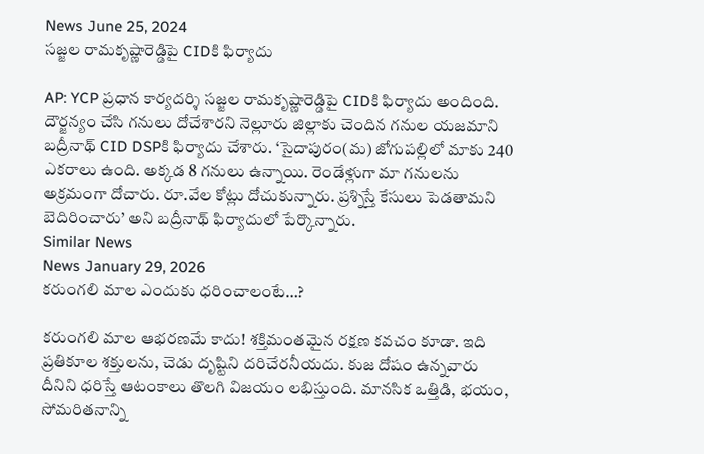News June 25, 2024
సజ్జల రామకృష్ణారెడ్డిపై CIDకి ఫిర్యాదు

AP: YCP ప్రధాన కార్యదర్శి సజ్జల రామకృష్ణారెడ్డిపై CIDకి ఫిర్యాదు అందింది. దౌర్జన్యం చేసి గనులు దోచేశారని నెల్లూరు జిల్లాకు చెందిన గనుల యజమాని బద్రీనాథ్ CID DSPకి ఫిర్యాదు చేశారు. ‘సైదాపురం(మ) జోగుపల్లిలో మాకు 240 ఎకరాలు ఉంది. అక్కడ 8 గనులు ఉన్నాయి. రెండేళ్లుగా మా గనులను అక్రమంగా దోచారు. రూ.వేల కోట్లు దోచుకున్నారు. ప్రశ్నిస్తే కేసులు పెడతామని బెదిరించారు’ అని బద్రీనాథ్ ఫిర్యాదులో పేర్కొన్నారు.
Similar News
News January 29, 2026
కరుంగలి మాల ఎందుకు ధరించాలంటే…?

కరుంగలి మాల ఆభరణమే కాదు! శక్తిమంతమైన రక్షణ కవచం కూడా. ఇది ప్రతికూల శక్తులను, చెడు దృష్టిని దరిచేరనీయదు. కుజ దోషం ఉన్నవారు దీనిని ధరిస్తే ఆటంకాలు తొలగి విజయం లభిస్తుంది. మానసిక ఒత్తిడి, భయం, సోమరితనాన్ని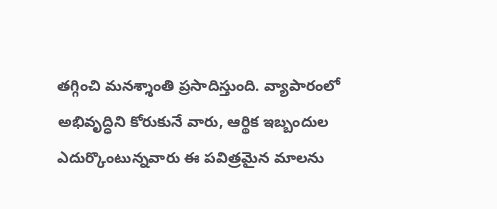తగ్గించి మనశ్శాంతి ప్రసాదిస్తుంది. వ్యాపారంలో అభివృద్ధిని కోరుకునే వారు, ఆర్థిక ఇబ్బందుల ఎదుర్కొంటున్నవారు ఈ పవిత్రమైన మాలను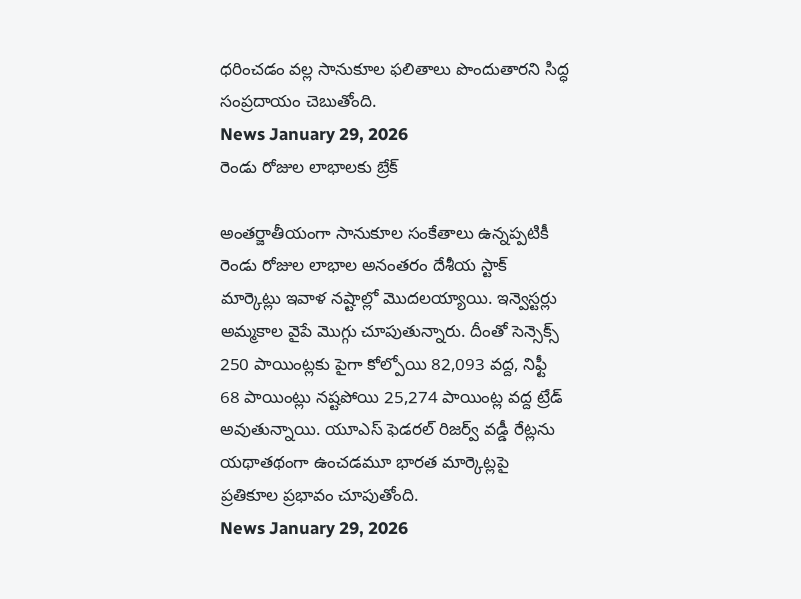ధరించడం వల్ల సానుకూల ఫలితాలు పొందుతారని సిద్ధ సంప్రదాయం చెబుతోంది.
News January 29, 2026
రెండు రోజుల లాభాలకు బ్రేక్

అంతర్జాతీయంగా సానుకూల సంకేతాలు ఉన్నప్పటికీ రెండు రోజుల లాభాల అనంతరం దేశీయ స్టాక్ మార్కెట్లు ఇవాళ నష్టాల్లో మొదలయ్యాయి. ఇన్వెస్టర్లు అమ్మకాల వైపే మొగ్గు చూపుతున్నారు. దీంతో సెన్సెక్స్ 250 పాయింట్లకు పైగా కోల్పోయి 82,093 వద్ద, నిఫ్టీ 68 పాయింట్లు నష్టపోయి 25,274 పాయింట్ల వద్ద ట్రేడ్ అవుతున్నాయి. యూఎస్ ఫెడరల్ రిజర్వ్ వడ్డీ రేట్లను యథాతథంగా ఉంచడమూ భారత మార్కెట్లపై ప్రతికూల ప్రభావం చూపుతోంది.
News January 29, 2026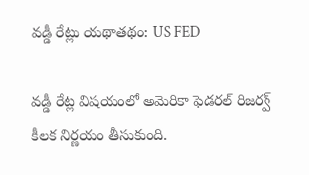వడ్డీ రేట్లు యథాతథం: US FED

వడ్డీ రేట్ల విషయంలో అమెరికా ఫెడరల్ రిజర్వ్ కీలక నిర్ణయం తీసుకుంది.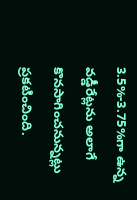3.5%-3.75%గా ఉన్న వడ్డీరేట్లను అలాగే కొనసాగించనున్నట్లు ప్రకటించింది.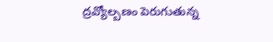ద్రవ్యోల్బణం పెరుగుతున్న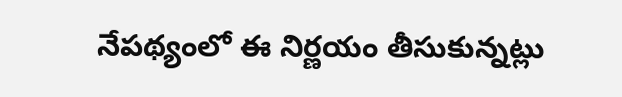నేపథ్యంలో ఈ నిర్ణయం తీసుకున్నట్లు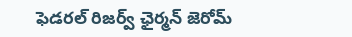ఫెడరల్ రిజర్వ్ ఛైర్మన్ జెరోమ్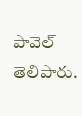పావెల్ తెలిపారు.